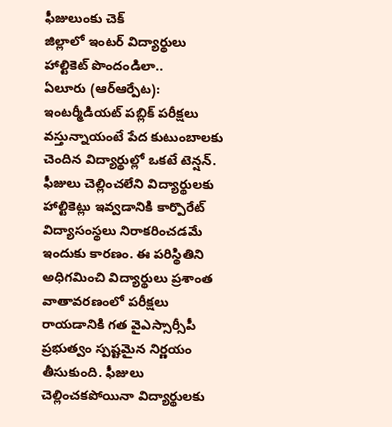ఫీజులుంకు చెక్
జిల్లాలో ఇంటర్ విద్యార్థులు
హాల్టికెట్ పొందండిలా..
ఏలూరు (ఆర్ఆర్పేట): ఇంటర్మీడియట్ పబ్లిక్ పరీక్షలు వస్తున్నాయంటే పేద కుటుంబాలకు చెందిన విద్యార్థుల్లో ఒకటే టెన్షన్. ఫీజులు చెల్లించలేని విద్యార్థులకు హాల్టికెట్లు ఇవ్వడానికి కార్పొరేట్ విద్యాసంస్థలు నిరాకరించడమే ఇందుకు కారణం. ఈ పరిస్థితిని అధిగమించి విద్యార్థులు ప్రశాంత వాతావరణంలో పరీక్షలు రాయడానికి గత వైఎస్సార్సీపీ ప్రభుత్వం స్పష్టమైన నిర్ణయం తీసుకుంది. ఫీజులు చెల్లించకపోయినా విద్యార్థులకు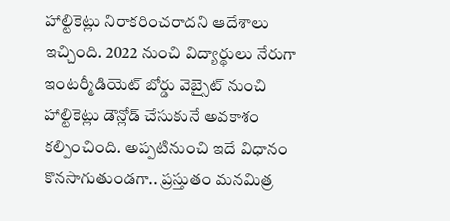హాల్టికెట్లు నిరాకరించరాదని ఆదేశాలు ఇచ్చింది. 2022 నుంచి విద్యార్థులు నేరుగా ఇంటర్మీడియెట్ బోర్డు వెబ్సైట్ నుంచి హాల్టికెట్లు డౌన్లోడ్ చేసుకునే అవకాశం కల్పించింది. అప్పటినుంచి ఇదే విధానం కొనసాగుతుండగా.. ప్రస్తుతం మనమిత్ర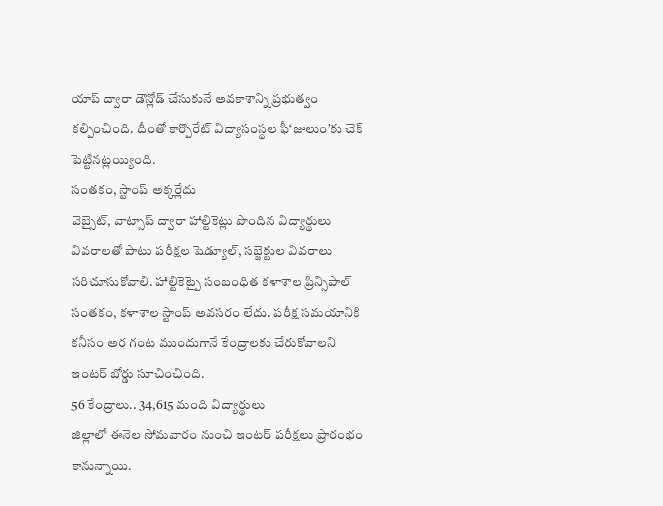యాప్ ద్వారా డౌన్లోడ్ చేసుకునే అవకాశాన్ని ప్రభుత్వం కల్పించింది. దీంతో కార్పొరేట్ విద్యాసంస్థల ఫీ‘జులుం’కు చెక్ పెట్టినట్లయ్యింది.
సంతకం, స్టాంప్ అక్కర్లేదు
వెబ్సైట్, వాట్సాప్ ద్వారా హాల్టికెట్లు పొందిన విద్యార్థులు వివరాలతో పాటు పరీక్షల షెడ్యూల్, సబ్జెక్టుల వివరాలు సరిచూసుకోవాలి. హాల్టికెట్పై సంబంధిత కళాశాల ప్రిన్సిపాల్ సంతకం, కళాశాల స్టాంప్ అవసరం లేదు. పరీక్ష సమయానికి కనీసం అర గంట ముందుగానే కేంద్రాలకు చేరుకోవాలని ఇంటర్ బోర్డు సూచించింది.
56 కేంద్రాలు.. 34,615 మంది విద్యార్థులు
జిల్లాలో ఈనెల సోమవారం నుంచి ఇంటర్ పరీక్షలు ప్రారంభం కానున్నాయి.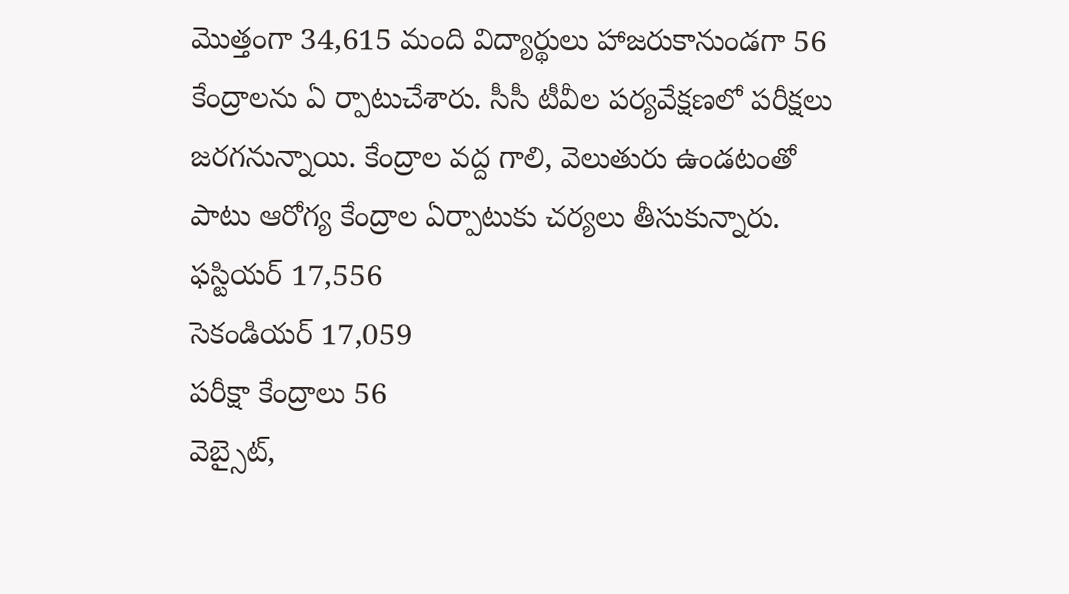మొత్తంగా 34,615 మంది విద్యార్థులు హాజరుకానుండగా 56 కేంద్రాలను ఏ ర్పాటుచేశారు. సీసీ టీవీల పర్యవేక్షణలో పరీక్షలు జరగనున్నాయి. కేంద్రాల వద్ద గాలి, వెలుతురు ఉండటంతో పాటు ఆరోగ్య కేంద్రాల ఏర్పాటుకు చర్యలు తీసుకున్నారు.
ఫస్టియర్ 17,556
సెకండియర్ 17,059
పరీక్షా కేంద్రాలు 56
వెబ్సైట్,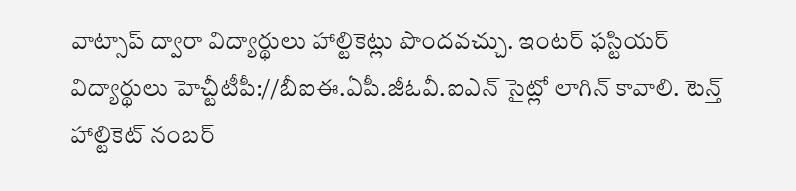వాట్సాప్ ద్వారా విద్యార్థులు హాల్టికెట్లు పొందవచ్చు. ఇంటర్ ఫస్టియర్ విద్యార్థులు హెచ్టీటీపీ://బీఐఈ.ఏపీ.జీఓవీ.ఐఎన్ సైట్లో లాగిన్ కావాలి. టెన్త్ హాల్టికెట్ నంబర్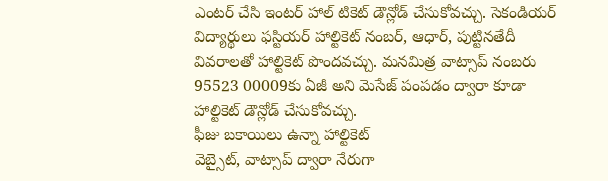ఎంటర్ చేసి ఇంటర్ హాల్ టికెట్ డౌన్లోడ్ చేసుకోవచ్చు. సెకండియర్ విద్యార్థులు ఫస్టియర్ హాల్టికెట్ నంబర్, ఆధార్, పుట్టినతేదీ వివరాలతో హాల్టికెట్ పొందవచ్చు. మనమిత్ర వాట్సాప్ నంబరు 95523 00009కు ఏజీ అని మెసేజ్ పంపడం ద్వారా కూడా హాల్టికెట్ డౌన్లోడ్ చేసుకోవచ్చు.
ఫీజు బకాయిలు ఉన్నా హాల్టికెట్
వెబ్సైట్, వాట్సాప్ ద్వారా నేరుగా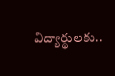విద్యార్థులకు..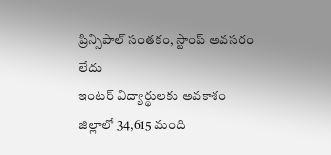ప్రిన్సిపాల్ సంతకం, స్టాంప్ అవసరం లేదు
ఇంటర్ విద్యార్థులకు అవకాశం
జిల్లాలో 34,615 మంది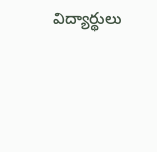విద్యార్థులు